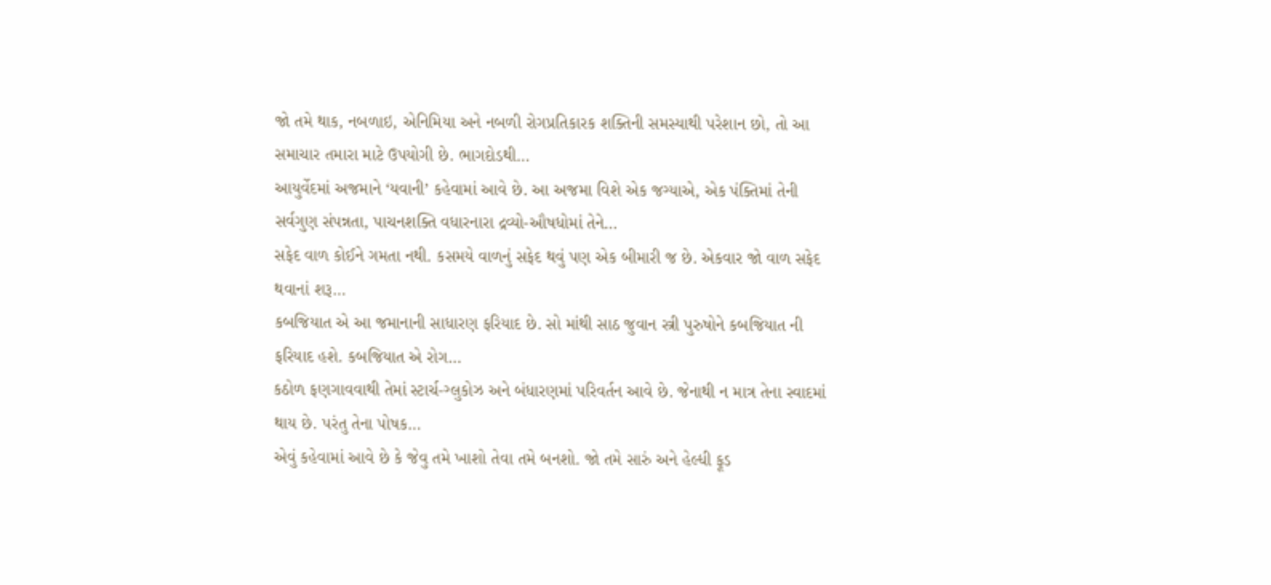જો તમે થાક, નબળાઇ, એનિમિયા અને નબળી રોગપ્રતિકારક શક્તિની સમસ્યાથી પરેશાન છો, તો આ સમાચાર તમારા માટે ઉપયોગી છે. ભાગદોડથી…
આયુર્વેદમાં અજમાને ‘યવાની’ કહેવામાં આવે છે. આ અજમા વિશે એક જગ્યાએ, એક પંક્તિમાં તેની સર્વગુણ સંપન્નતા, પાચનશક્તિ વધારનારા દ્રવ્યો-ઔષધોમાં તેને…
સફેદ વાળ કોઈને ગમતા નથી. કસમયે વાળનું સફેદ થવું પણ એક બીમારી જ છે. એકવાર જો વાળ સફેદ થવાનાં શરૂ…
કબજિયાત એ આ જમાનાની સાધારણ ફરિયાદ છે. સો માંથી સાઠ જુવાન સ્ત્રી પુરુષોને કબજિયાત ની ફરિયાદ હશે. કબજિયાત એ રોગ…
કઠોળ ફણગાવવાથી તેમાં સ્ટાર્ચ-ગ્લુકોઝ અને બંધારણમાં પરિવર્તન આવે છે. જેનાથી ન માત્ર તેના સ્વાદમાં થાય છે. પરંતુ તેના પોષક…
એવું કહેવામાં આવે છે કે જેવુ તમે ખાશો તેવા તમે બનશો. જો તમે સારું અને હેલ્ધી ફૂડ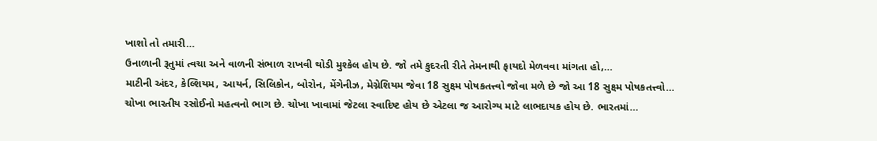ખાશો તો તમારી…
ઉનાળાની રૂતુમાં ત્વચા અને વાળની સંભાળ રાખવી થોડી મુશ્કેલ હોય છે. જો તમે કુદરતી રીતે તેમનાથી ફાયદો મેળવવા માંગતા હો,…
માટીની અંદર, કેલ્શિયમ, આયર્ન, સિલિકોન, બોરોન, મેંગેનીઝ, મેગ્નેશિયમ જેવા 18 સુક્ષ્મ પોષકતત્ત્વો જોવા મળે છે જો આ 18 સુક્ષ્મ પોષકતત્ત્વો…
ચોખા ભારતીય રસોઈનો મહત્વનો ભાગ છે. ચોખા ખાવામાં જેટલા સ્વાદિષ્ટ હોય છે એટલા જ આરોગ્ય માટે લાભદાયક હોય છે. ભારતમાં…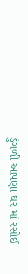ડુંગળી આપણા ઘર માં રસોઈ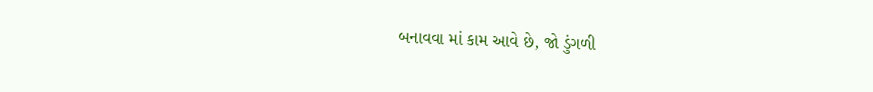બનાવવા માં કામ આવે છે, જો ડુંગળી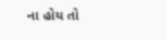ના હોય તો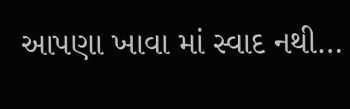આપણા ખાવા માં સ્વાદ નથી…